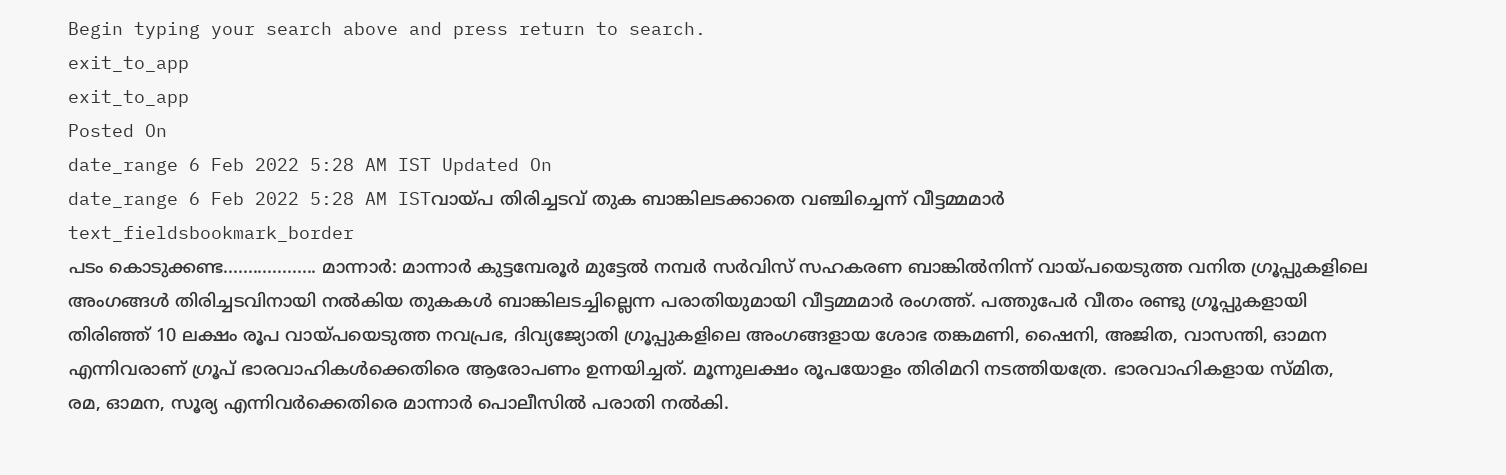Begin typing your search above and press return to search.
exit_to_app
exit_to_app
Posted On
date_range 6 Feb 2022 5:28 AM IST Updated On
date_range 6 Feb 2022 5:28 AM ISTവായ്പ തിരിച്ചടവ് തുക ബാങ്കിലടക്കാതെ വഞ്ചിച്ചെന്ന് വീട്ടമ്മമാർ
text_fieldsbookmark_border
പടം കൊടുക്കണ്ട................... മാന്നാർ: മാന്നാർ കുട്ടമ്പേരൂർ മുട്ടേൽ നമ്പർ സർവിസ് സഹകരണ ബാങ്കിൽനിന്ന് വായ്പയെടുത്ത വനിത ഗ്രൂപ്പുകളിലെ അംഗങ്ങൾ തിരിച്ചടവിനായി നൽകിയ തുകകൾ ബാങ്കിലടച്ചില്ലെന്ന പരാതിയുമായി വീട്ടമ്മമാർ രംഗത്ത്. പത്തുപേർ വീതം രണ്ടു ഗ്രൂപ്പുകളായി തിരിഞ്ഞ് 10 ലക്ഷം രൂപ വായ്പയെടുത്ത നവപ്രഭ, ദിവ്യജ്യോതി ഗ്രൂപ്പുകളിലെ അംഗങ്ങളായ ശോഭ തങ്കമണി, ഷൈനി, അജിത, വാസന്തി, ഓമന എന്നിവരാണ് ഗ്രൂപ് ഭാരവാഹികൾക്കെതിരെ ആരോപണം ഉന്നയിച്ചത്. മൂന്നുലക്ഷം രൂപയോളം തിരിമറി നടത്തിയത്രേ. ഭാരവാഹികളായ സ്മിത, രമ, ഓമന, സൂര്യ എന്നിവർക്കെതിരെ മാന്നാർ പൊലീസിൽ പരാതി നൽകി.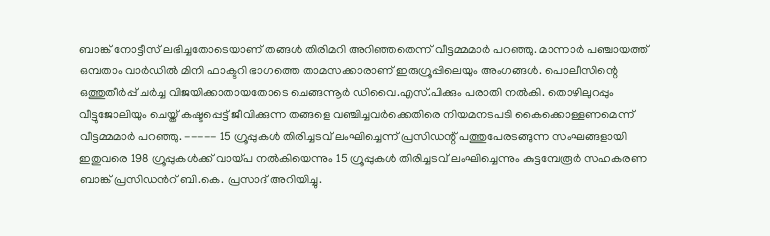ബാങ്ക് നോട്ടീസ് ലഭിച്ചതോടെയാണ് തങ്ങൾ തിരിമറി അറിഞ്ഞതെന്ന് വീട്ടമ്മമാർ പറഞ്ഞു. മാന്നാർ പഞ്ചായത്ത് ഒമ്പതാം വാർഡിൽ മിനി ഫാക്ടറി ഭാഗത്തെ താമസക്കാരാണ് ഇരുഗ്രൂപ്പിലെയും അംഗങ്ങൾ. പൊലീസിന്റെ ഒത്തുതീർപ്പ് ചർച്ച വിജയിക്കാതായതോടെ ചെങ്ങന്നൂർ ഡിവൈ.എസ്.പിക്കും പരാതി നൽകി. തൊഴിലുറപ്പും വീട്ടുജോലിയും ചെയ്ത് കഷ്ടപ്പെട്ട് ജീവിക്കുന്ന തങ്ങളെ വഞ്ചിച്ചവർക്കെതിരെ നിയമനടപടി കൈക്കൊള്ളണമെന്ന് വീട്ടമ്മമാർ പറഞ്ഞു. ----- 15 ഗ്രൂപ്പുകൾ തിരിച്ചടവ് ലംഘിച്ചെന്ന് പ്രസിഡന്റ് പത്തുപേരടങ്ങുന്ന സംഘങ്ങളായി ഇതുവരെ 198 ഗ്രൂപ്പുകൾക്ക് വായ്പ നൽകിയെന്നും 15 ഗ്രൂപ്പുകൾ തിരിച്ചടവ് ലംഘിച്ചെന്നും കുട്ടമ്പേരൂർ സഹകരണ ബാങ്ക് പ്രസിഡൻറ് ബി.കെ. പ്രസാദ് അറിയിച്ചു.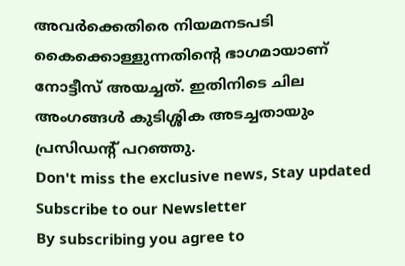അവർക്കെതിരെ നിയമനടപടി കൈക്കൊള്ളുന്നതിന്റെ ഭാഗമായാണ് നോട്ടീസ് അയച്ചത്. ഇതിനിടെ ചില അംഗങ്ങൾ കുടിശ്ശിക അടച്ചതായും പ്രസിഡന്റ് പറഞ്ഞു.
Don't miss the exclusive news, Stay updated
Subscribe to our Newsletter
By subscribing you agree to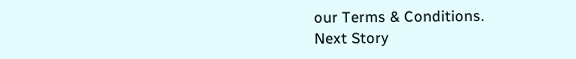our Terms & Conditions.
Next Story